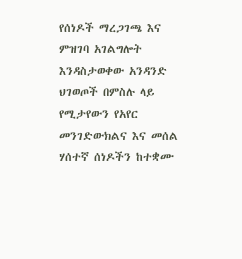የሰነዶች ማረጋገጫ እና ምዝገባ አገልግሎት እንዳስታወቀው አንዳንድ ህገወጦች በምስሉ ላይ የሚታየውን የአየር መንገድውክልና እና መሰል ሃሰተኛ ሰነዶችን ከተቋሙ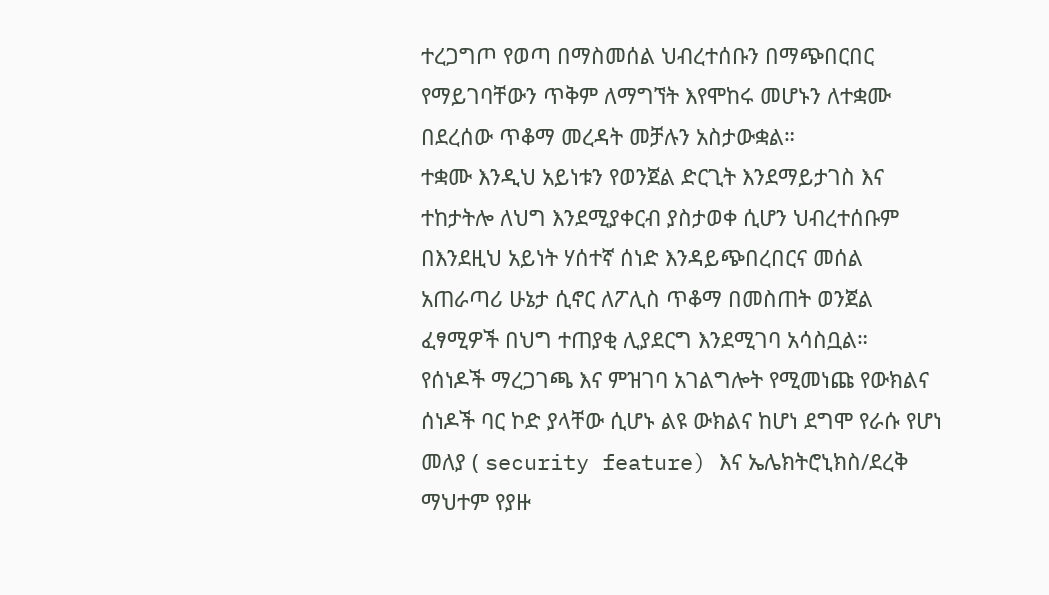ተረጋግጦ የወጣ በማስመሰል ህብረተሰቡን በማጭበርበር የማይገባቸውን ጥቅም ለማግኘት እየሞከሩ መሆኑን ለተቋሙ በደረሰው ጥቆማ መረዳት መቻሉን አስታውቋል።
ተቋሙ እንዲህ አይነቱን የወንጀል ድርጊት እንደማይታገስ እና ተከታትሎ ለህግ እንደሚያቀርብ ያስታወቀ ሲሆን ህብረተሰቡም በእንደዚህ አይነት ሃሰተኛ ሰነድ እንዳይጭበረበርና መሰል አጠራጣሪ ሁኔታ ሲኖር ለፖሊስ ጥቆማ በመስጠት ወንጀል ፈፃሚዎች በህግ ተጠያቂ ሊያደርግ እንደሚገባ አሳስቧል።
የሰነዶች ማረጋገጫ እና ምዝገባ አገልግሎት የሚመነጩ የውክልና ሰነዶች ባር ኮድ ያላቸው ሲሆኑ ልዩ ውክልና ከሆነ ደግሞ የራሱ የሆነ መለያ ( security feature) እና ኤሌክትሮኒክስ/ደረቅ ማህተም የያዙ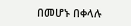በመሆኑ በቀላሉ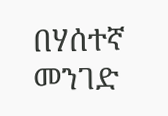በሃሰተኛ መንገድ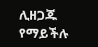ሊዘጋጁ የማይችሉ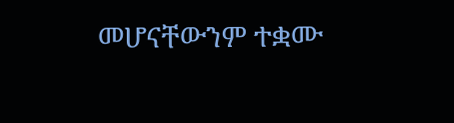መሆናቸውንም ተቋሙ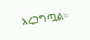አረጋግጧል።